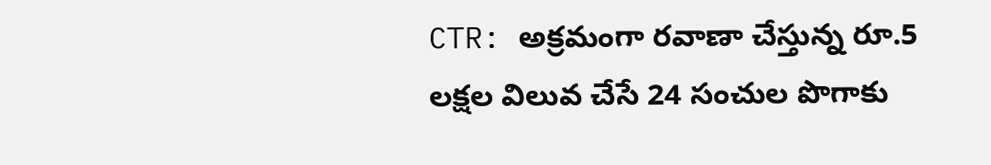CTR: అక్రమంగా రవాణా చేస్తున్న రూ.5 లక్షల విలువ చేసే 24 సంచుల పొగాకు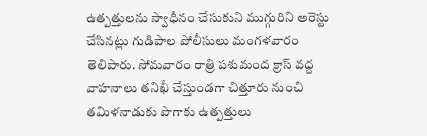ఉత్పత్తులను స్వాధీనం చేసుకుని ముగ్గురిని అరెస్టు చేసినట్లు గుడిపాల పోలీసులు మంగళవారం తెలిపారు. సోమవారం రాత్రి పశుమంద క్రాస్ వద్ద వాహనాలు తనిఖీ చేస్తుండగా చిత్తూరు నుంచి తమిళనాడుకు పొగాకు ఉత్పత్తులు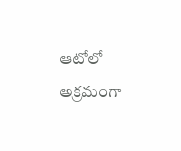ఆటోలో అక్రమంగా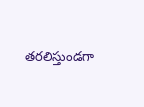తరలిస్తుండగా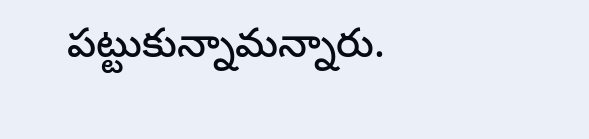పట్టుకున్నామన్నారు.